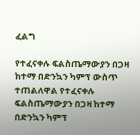ፈልግ

የተፈናቀሉ ፍልስጤማውያን በጋዛ ከተማ በድንኳን ካምፕ ውስጥ ተጠልለዋል የተፈናቀሉ ፍልስጤማውያን በጋዛ ከተማ በድንኳን ካምፕ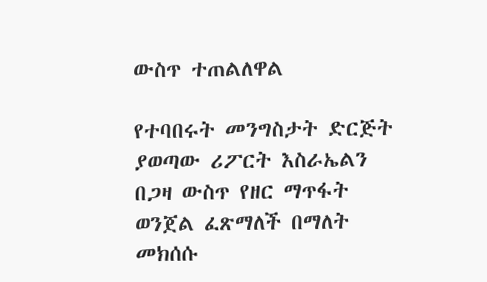ውስጥ ተጠልለዋል

የተባበሩት መንግስታት ድርጅት ያወጣው ሪፖርት እስራኤልን በጋዛ ውስጥ የዘር ማጥፋት ወንጀል ፈጽማለች በማለት መክሰሱ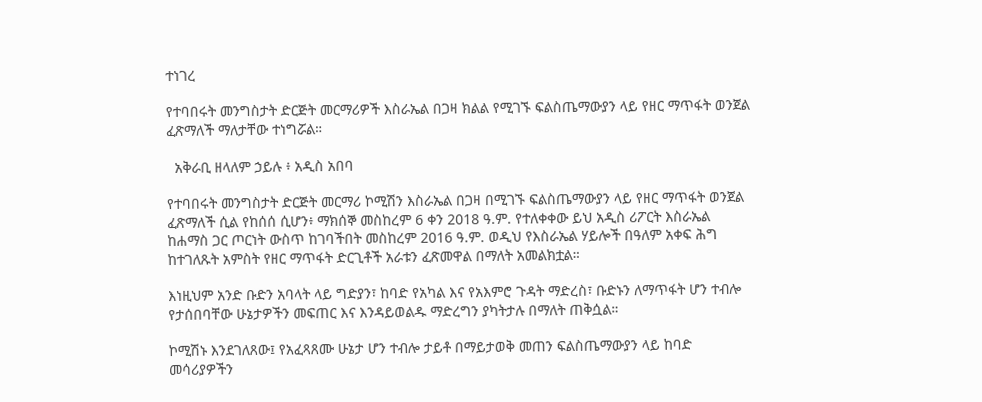ተነገረ

የተባበሩት መንግስታት ድርጅት መርማሪዎች እስራኤል በጋዛ ክልል የሚገኙ ፍልስጤማውያን ላይ የዘር ማጥፋት ወንጀል ፈጽማለች ማለታቸው ተነግሯል።

  አቅራቢ ዘላለም ኃይሉ ፥ አዲስ አበባ

የተባበሩት መንግስታት ድርጅት መርማሪ ኮሚሽን እስራኤል በጋዛ በሚገኙ ፍልስጤማውያን ላይ የዘር ማጥፋት ወንጀል ፈጽማለች ሲል የከሰሰ ሲሆን፥ ማክሰኞ መስከረም 6 ቀን 2018 ዓ.ም. የተለቀቀው ይህ አዲስ ሪፖርት እስራኤል ከሐማስ ጋር ጦርነት ውስጥ ከገባችበት መስከረም 2016 ዓ.ም. ወዲህ የእስራኤል ሃይሎች በዓለም አቀፍ ሕግ ከተገለጹት አምስት የዘር ማጥፋት ድርጊቶች አራቱን ፈጽመዋል በማለት አመልክቷል።

እነዚህም አንድ ቡድን አባላት ላይ ግድያን፣ ከባድ የአካል እና የአእምሮ ጉዳት ማድረስ፣ ቡድኑን ለማጥፋት ሆን ተብሎ የታሰበባቸው ሁኔታዎችን መፍጠር እና እንዳይወልዱ ማድረግን ያካትታሉ በማለት ጠቅሷል።

ኮሚሽኑ እንደገለጸው፤ የአፈጻጸሙ ሁኔታ ሆን ተብሎ ታይቶ በማይታወቅ መጠን ፍልስጤማውያን ላይ ከባድ መሳሪያዎችን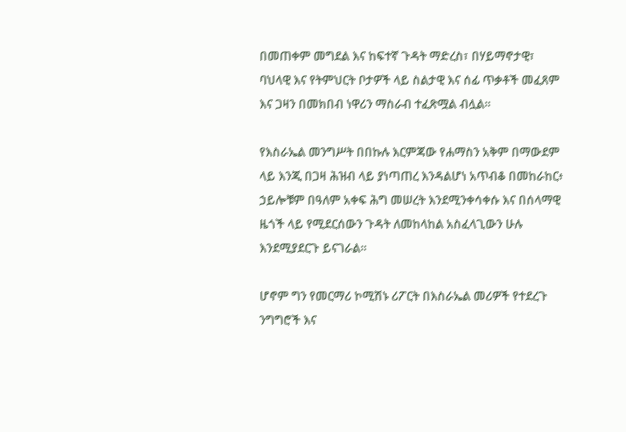በመጠቀም መግደል እና ከፍተኛ ጉዳት ማድረስ፣ በሃይማኖታዊ፣ ባህላዊ እና የትምህርት ቦታዎች ላይ ስልታዊ እና ሰፊ ጥቃቶች መፈጸም እና ጋዛን በመክበብ ነዋሪን ማስራብ ተፈጽሟል ብሏል።

የእስራኤል መንግሥት በበኩሉ እርምጃው የሐማስን አቅም በማውደም ላይ እንጂ በጋዛ ሕዝብ ላይ ያነጣጠረ እንዳልሆነ አጥብቆ በመከራከር፥ ኃይሎቹም በዓለም አቀፍ ሕግ መሠረት እንደሚንቀሳቀሱ እና በሰላማዊ ዜጎች ላይ የሚደርሰውን ጉዳት ለመከላከል አስፈላጊውን ሁሉ እንደሚያደርጉ ይናገራል።

ሆኖም ግን የመርማሪ ኮሚሽኑ ሪፖርት በእስራኤል መሪዎች የተደረጉ ንግግሮች እና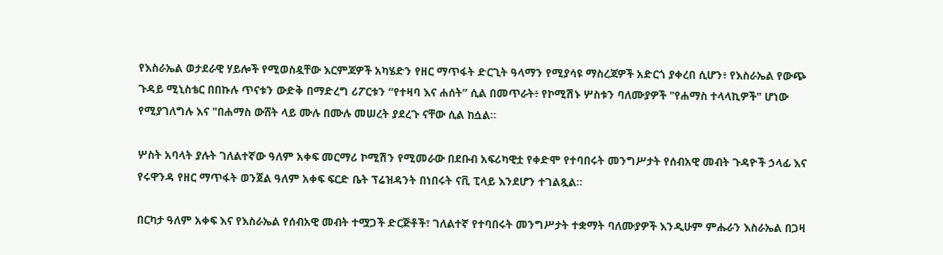የእስራኤል ወታደራዊ ሃይሎች የሚወስዷቸው እርምጃዎች አካሄድን የዘር ማጥፋት ድርጊት ዓላማን የሚያሳዩ ማስረጃዎች አድርጎ ያቀረበ ሲሆን፥ የእስራኤል የውጭ ጉዳይ ሚኒስቴር በበኩሉ ጥናቱን ውድቅ በማድረግ ሪፖርቱን “የተዛባ እና ሐሰት” ሲል በመጥራት፥ የኮሚሽኑ ሦስቱን ባለሙያዎች "የሐማስ ተላላኪዎች" ሆነው የሚያገለግሉ እና "በሐማስ ውሸት ላይ ሙሉ በሙሉ መሠረት ያደረጉ ናቸው ሲል ከሷል።

ሦስት አባላት ያሉት ገለልተኛው ዓለም አቀፍ መርማሪ ኮሚሽን የሚመራው በደቡብ አፍሪካዊቷ የቀድሞ የተባበሩት መንግሥታት የሰብአዊ መብት ጉዳዮች ኃላፊ እና የሩዋንዳ የዘር ማጥፋት ወንጀል ዓለም አቀፍ ፍርድ ቤት ፕሬዝዳንት በነበሩት ናቪ ፒላይ እንደሆን ተገልጿል።

በርካታ ዓለም አቀፍ እና የእስራኤል የሰብአዊ መብት ተሟጋች ድርጅቶች፣ ገለልተኛ የተባበሩት መንግሥታት ተቋማት ባለሙያዎች እንዲሁም ምሑራን እስራኤል በጋዛ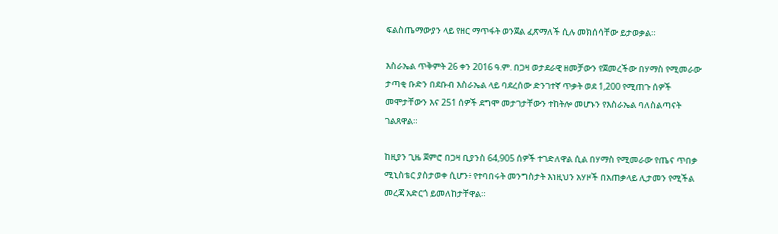ፍልስጤማውያን ላይ የዘር ማጥፋት ወንጀል ፈጽማለች ሲሉ መክሰሳቸው ይታወቃል።

እስራኤል ጥቅምት 26 ቀን 2016 ዓ.ም. በጋዛ ወታደራዊ ዘመቻውን የጀመረችው በሃማስ የሚመራው ታጣቂ ቡድን በደቡብ እስራኤል ላይ ባደረሰው ድንገተኛ ጥቃት ወደ 1,200 የሚጠጉ ሰዎች መሞታቸውን እና 251 ሰዎች ደግሞ መታገታቸውን ተከትሎ መሆኑን የእስራኤል ባለስልጣናት ገልጸዋል።

ከዚያን ጊዜ ጀምሮ በጋዛ ቢያንስ 64,905 ሰዎች ተገድለዋል ሲል በሃማስ የሚመራው የጤና ጥበቃ ሚኒስቴር ያስታወቀ ሲሆን፥ የተባበሩት መንግስታት እነዚህን አሃዞች በአጠቃላይ ሊታመን የሚችል መረጃ አድርጎ ይመለከታቸዋል።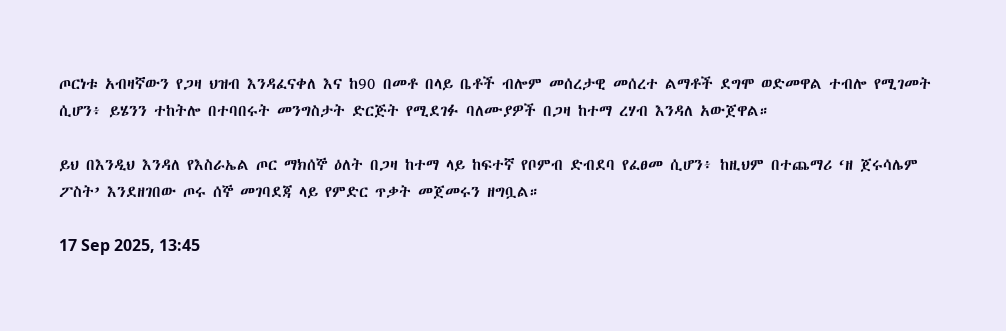ጦርነቱ አብዛኛውን የጋዛ ህዝብ እንዳፈናቀለ እና ከ90 በመቶ በላይ ቤቶች ብሎም መሰረታዊ መሰረተ ልማቶች ደግሞ ወድመዋል ተብሎ የሚገመት ሲሆን፥ ይሄንን ተከትሎ በተባበሩት መንግስታት ድርጅት የሚደገፉ ባለሙያዎች በጋዛ ከተማ ረሃብ እንዳለ አውጀዋል።

ይህ በእንዲህ እንዳለ የእስራኤል ጦር ማክሰኞ ዕለት በጋዛ ከተማ ላይ ከፍተኛ የቦምብ ድብደባ የፈፀመ ሲሆን፥ ከዚህም በተጨማሪ ‘ዘ ጀሩሳሌም ፖስት’ እንደዘገበው ጦሩ ሰኞ መገባደጃ ላይ የምድር ጥቃት መጀመሩን ዘግቧል።

17 Sep 2025, 13:45